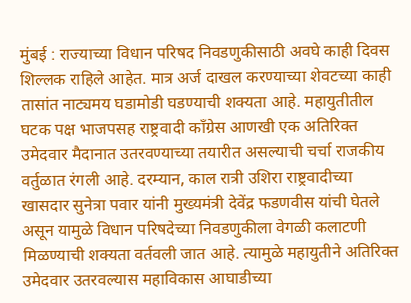मुंबई : राज्याच्या विधान परिषद निवडणुकीसाठी अवघे काही दिवस शिल्लक राहिले आहेत. मात्र अर्ज दाखल करण्याच्या शेवटच्या काही तासांत नाट्यमय घडामोडी घडण्याची शक्यता आहे. महायुतीतील घटक पक्ष भाजपसह राष्ट्रवादी काँग्रेस आणखी एक अतिरिक्त उमेदवार मैदानात उतरवण्याच्या तयारीत असल्याची चर्चा राजकीय वर्तुळात रंगली आहे. दरम्यान, काल रात्री उशिरा राष्ट्रवादीच्या खासदार सुनेत्रा पवार यांनी मुख्यमंत्री देवेंद्र फडणवीस यांची घेतले असून यामुळे विधान परिषदेच्या निवडणुकीला वेगळी कलाटणी मिळण्याची शक्यता वर्तवली जात आहे. त्यामुळे महायुतीने अतिरिक्त उमेदवार उतरवल्यास महाविकास आघाडीच्या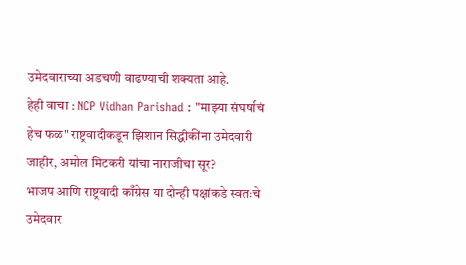उमेदवाराच्या अडचणी वाढण्याची शक्यता आहे.
हेही वाचा : NCP Vidhan Parishad : "माझ्या संघर्षाचं हेच फळ" राष्ट्रवादीकडून झिशान सिद्धीकींना उमेदवारी जाहीर, अमोल मिटकरी यांचा नाराजीचा सूर?
भाजप आणि राष्ट्रवादी काँग्रेस या दोन्ही पक्षांकडे स्वतःचे उमेदवार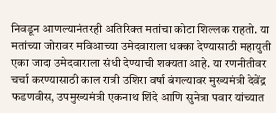निवडून आणल्यानंतरही अतिरिक्त मतांचा कोटा शिल्लक राहतो. या मतांच्या जोरावर मविआच्या उमेदवाराला धक्का देण्यासाठी महायुती एका जादा उमेदवाराला संधी देण्याची शक्यता आहे. या रणनीतीवर चर्चा करण्यासाठी काल रात्री उशिरा वर्षा बंगल्यावर मुख्यमंत्री देवेंद्र फडणवीस, उपमुख्यमंत्री एकनाथ शिंदे आणि सुनेत्रा पवार यांच्यात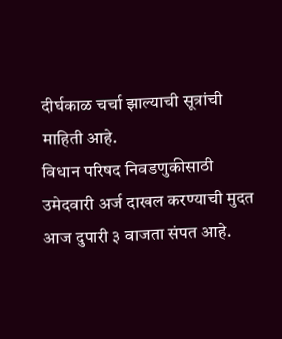दीर्घकाळ चर्चा झाल्याची सूत्रांची माहिती आहे.
विधान परिषद निवडणुकीसाठी उमेदवारी अर्ज दाखल करण्याची मुदत आज दुपारी ३ वाजता संपत आहे.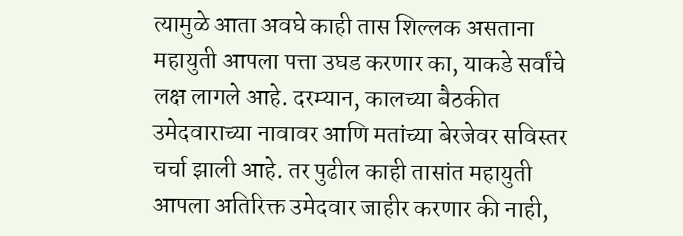त्यामुळे आता अवघे काही तास शिल्लक असताना महायुती आपला पत्ता उघड करणार का, याकडे सर्वांचे लक्ष लागले आहे. दरम्यान, कालच्या बैठकीत उमेदवाराच्या नावावर आणि मतांच्या बेरजेवर सविस्तर चर्चा झाली आहे. तर पुढील काही तासांत महायुती आपला अतिरिक्त उमेदवार जाहीर करणार की नाही,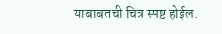याबाबतची चित्र स्पष्ट होईल.